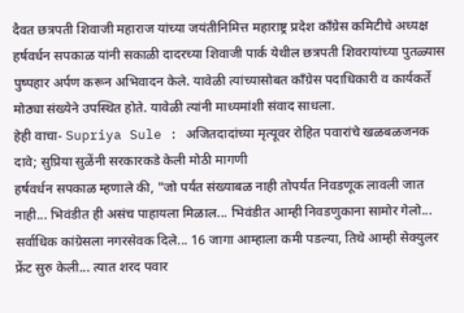दैवत छत्रपती शिवाजी महाराज यांच्या जयंतीनिमित्त महाराष्ट्र प्रदेश काँग्रेस कमिटीचे अध्यक्ष हर्षवर्धन सपकाळ यांनी सकाळी दादरच्या शिवाजी पार्क येथील छत्रपती शिवरायांच्या पुतळ्यास पुष्पहार अर्पण करून अभिवादन केले. यावेळी त्यांच्यासोबत काँग्रेस पदाधिकारी व कार्यकर्ते मोठ्या संख्येने उपस्थित होते. यावेळी त्यांनी माध्यमांशी संवाद साधला.
हेही वाचा- Supriya Sule : अजितदादांच्या मृत्यूवर रोहित पवारांचे खळबळजनक दावे; सुप्रिया सुळेंनी सरकारकडे केली मोठी मागणी
हर्षवर्धन सपकाळ म्हणाले की, "जो पर्यंत संख्याबळ नाही तोपर्यंत निवडणूक लावली जात नाही... भिवंडीत ही असंच पाहायला मिळाल... भिवंडीत आम्ही निवडणुकाना सामोर गेलो... सर्वाधिक कांग्रेसला नगरसेवक दिले... 16 जागा आम्हाला कमी पडल्या, तिथे आम्ही सेक्युलर फ्रेंट सुरु केली... त्यात शरद पवार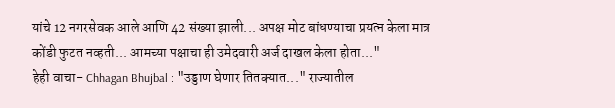यांचे 12 नगरसेवक आले आणि 42 संख्या झाली... अपक्ष मोट बांधण्याचा प्रयत्न केला मात्र कोंडी फुटत नव्हती... आमच्या पक्षाचा ही उमेदवारी अर्ज दाखल केला होता..."
हेही वाचा- Chhagan Bhujbal : "उड्डाण घेणार तितक्यात..." राज्यातील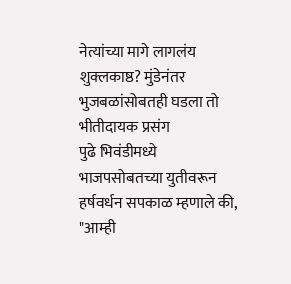नेत्यांच्या मागे लागलंय शुक्लकाष्ठ? मुंडेनंतर भुजबळांसोबतही घडला तो भीतीदायक प्रसंग
पुढे भिवंडीमध्ये भाजपसोबतच्या युतीवरून हर्षवर्धन सपकाळ म्हणाले की, "आम्ही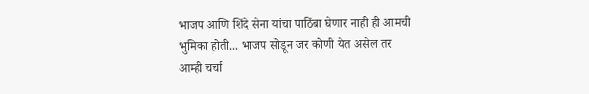भाजप आणि शिंदे सेना यांचा पाठिंबा घेणार नाही ही आमची भुमिका होती... भाजप सोडून जर कोणी येत असेल तर आम्ही चर्चा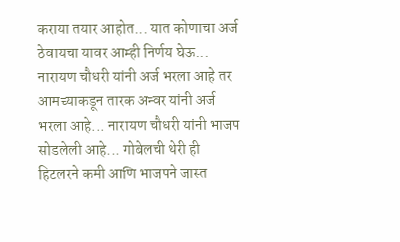कराया तयार आहोत... यात कोणाचा अर्ज ठेवायचा यावर आम्ही निर्णय घेऊ... नारायण चौधरी यांनी अर्ज भरला आहे तर आमच्याकडून तारक अन्वर यांनी अर्ज भरला आहे... नारायण चौधरी यांनी भाजप सोडलेली आहे... गोबेलची थेरी ही हिटलरने कमी आणि भाजपने जास्त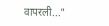वापरली..."